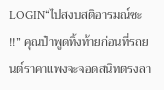LOGIN“ไปสงบสติอารมณ์ซะ !!” คุณป๋าพูดทิ้งท้ายก่อนที่รถยนต์ราคาแพงจะจอดสนิทตรงลา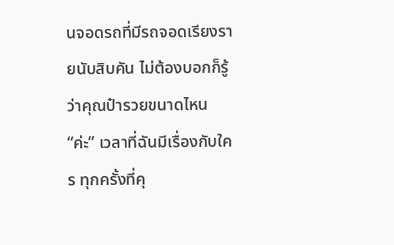นจอดรถที่มีรถจอดเรียงรายนับสิบคัน ไม่ต้องบอกก็รู้ว่าคุณป๋ารวยขนาดไหน “ค่ะ” เวลาที่ฉันมีเรื่องกับใคร ทุกครั้งที่คุ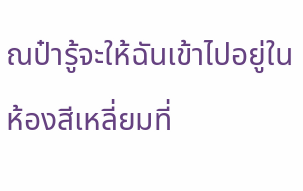ณป๋ารู้จะให้ฉันเข้าไปอยู่ในห้องสีเหลี่ยมที่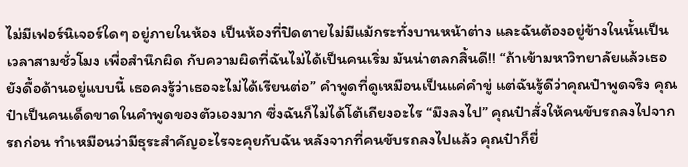ไม่มีเฟอร์นิเจอร์ใดๆ อยู่ภายในห้อง เป็นห้องที่ปิดตายไม่มีแม้กระทั่งบานหน้าต่าง และฉันต้องอยู่ข้างในนั้นเป็นเวลาสามชั่วโมง เพื่อสำนึกผิด กับความผิดที่ฉันไม่ได้เป็นคนเริ่ม มันน่าตลกสิ้นดี!! “ถ้าเข้ามหาวิทยาลัยแล้วเธอยังดื้อด้านอยู่แบบนี้ เธอคงรู้ว่าเธอจะไม่ได้เรียนต่อ” คำพูดที่ดูเหมือนเป็นแค่คำขู่ แต่ฉันรู้ดีว่าคุณป๋าพูดจริง คุณป๋าเป็นคนเด็ดขาดในคำพูดของตัวเองมาก ซึ่งฉันก็ไม่ได้โต้เถียงอะไร “มึงลงไป” คุณป๋าสั่งให้คนขับรถลงไปจากรถก่อน ทำเหมือนว่ามีธุระสำคัญอะไรจะคุยกับฉัน หลังจากที่คนขับรถลงไปแล้ว คุณป๋าก็ยื่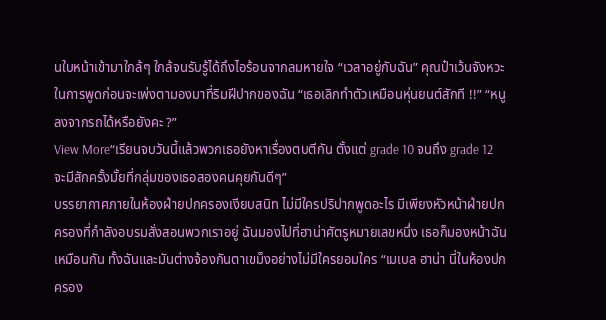นใบหน้าเข้ามาใกล้ๆ ใกล้จนรับรู้ได้ถึงไอร้อนจากลมหายใจ “เวลาอยู่กับฉัน” คุณป๋าเว้นจังหวะในการพูดก่อนจะเพ่งตามองมาที่ริมฝีปากของฉัน “เธอเลิกทำตัวเหมือนหุ่นยนต์สักที !!” “หนูลงจากรถได้หรือยังคะ ?”
View More“เรียนจบวันนี้แล้วพวกเธอยังหาเรื่องตบตีกัน ตั้งแต่ grade 10 จนถึง grade 12 จะมีสักครั้งมั้ยที่กลุ่มของเธอสองคนคุยกันดีๆ”
บรรยากาศภายในห้องฝ่ายปกครองเงียบสนิท ไม่มีใครปริปากพูดอะไร มีเพียงหัวหน้าฝ่ายปกครองที่กำลังอบรมสั่งสอนพวกเราอยู่ ฉันมองไปที่ฮาน่าศัตรูหมายเลขหนึ่ง เธอก็มองหน้าฉันเหมือนกัน ทั้งฉันและมันต่างจ้องกันตาเขม็งอย่างไม่มีใครยอมใคร “เมเบล ฮาน่า นี่ในห้องปกครอง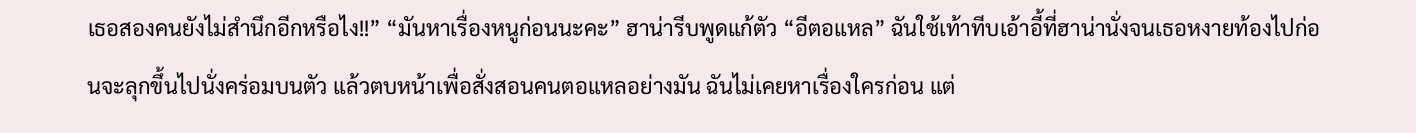เธอสองคนยังไม่สำนึกอีกหรือไง!!” “มันหาเรื่องหนูก่อนนะคะ” ฮาน่ารีบพูดแก้ตัว “อีตอแหล” ฉันใช้เท้าทีบเอ้าอี้ที่ฮาน่านั่งจนเธอหงายท้องไปก่อนจะลุกขึ้นไปนั่งคร่อมบนตัว แล้วตบหน้าเพื่อสั่งสอนคนตอแหลอย่างมัน ฉันไม่เคยหาเรื่องใครก่อน แต่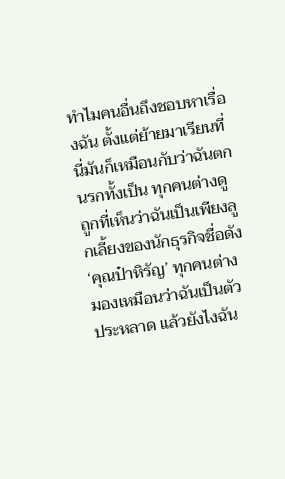ทำไมคนอื่นถึงชอบหาเรื่องฉัน ตั้งแต่ย้ายมาเรียนที่นี่มันก็เหมือนกับว่าฉันตกนรกทั้งเป็น ทุกคนต่างดูถูกที่เห็นว่าฉันเป็นเพียงลูกเลี้ยงของนักธุรกิจชื่อดัง ‘คุณป๋าหิรัญ’ ทุกคนต่างมองเหมือนว่าฉันเป็นตัวประหลาด แล้วยังไงฉัน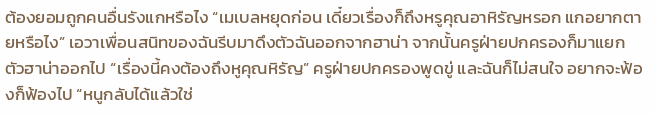ต้องยอมถูกคนอื่นรังแกหรือไง “เมเบลหยุดก่อน เดี๋ยวเรื่องก็ถึงหรูคุณอาหิรัญหรอก แกอยากตายหรือไง” เอวาเพื่อนสนิทของฉันรีบมาดึงตัวฉันออกจากฮาน่า จากนั้นครูฝ่ายปกครองก็มาแยกตัวฮาน่าออกไป “เรื่องนี้คงต้องถึงหูคุณหิรัญ” ครูฝ่ายปกครองพูดขู่ และฉันก็ไม่สนใจ อยากจะฟ้องก็ฟ้องไป “หนูกลับได้แล้วใช่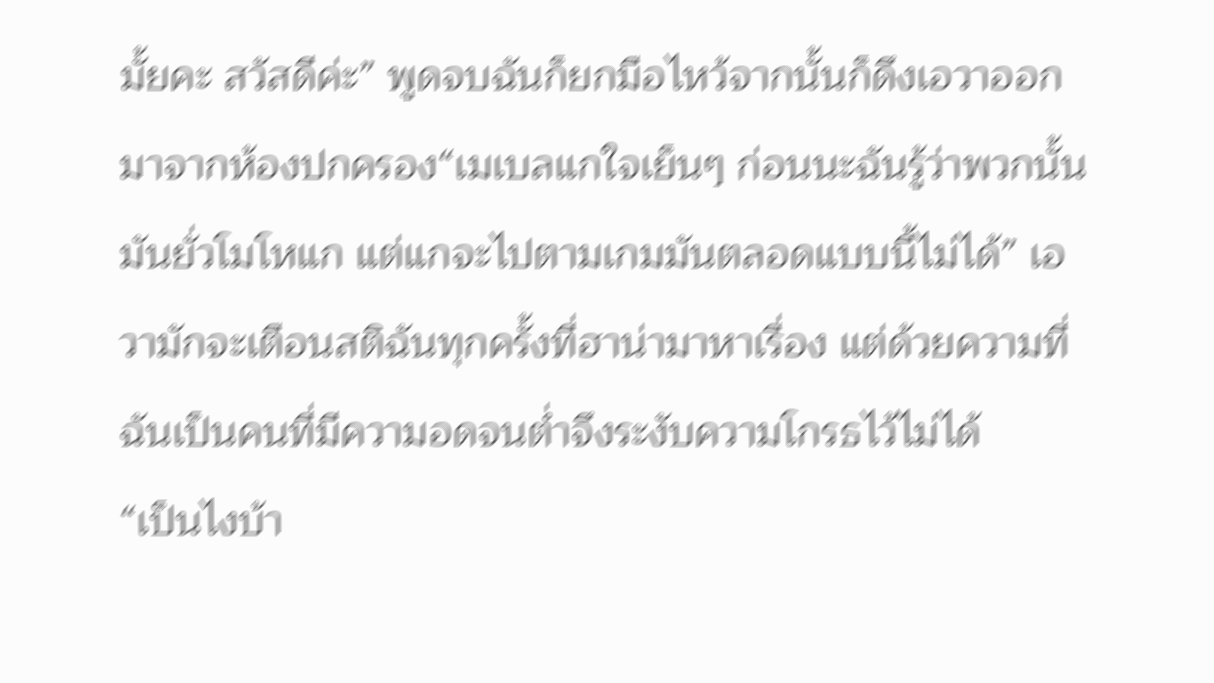มั้ยคะ สวัสดีค่ะ” พูดจบฉันก็ยกมือไหว้จากนั้นก็ดึงเอวาออกมาจากห้องปกครอง“เมเบลแกใจเย็นๆ ก่อนนะฉันรู้ว่าพวกนั้นมันยั่วโมโหแก แต่แกจะไปตามเกมมันตลอดแบบนี้ไม่ได้” เอวามักจะเตือนสติฉันทุกครั้งที่ฮาน่ามาหาเรื่อง แต่ด้วยความที่ฉันเป็นคนที่มีความอดจนต่ำจึงระงับความโกรธไว้ไม่ได้
“เป็นไงบ้า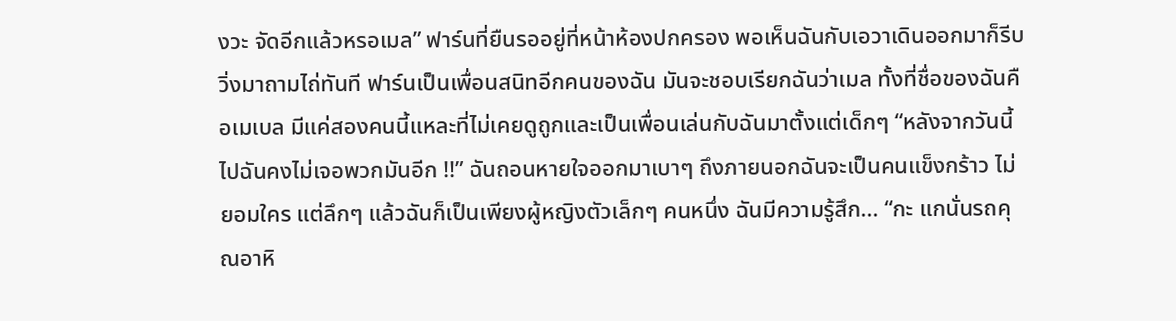งวะ จัดอีกแล้วหรอเมล” ฟาร์นที่ยืนรออยู่ที่หน้าห้องปกครอง พอเห็นฉันกับเอวาเดินออกมาก็รีบวิ่งมาถามไถ่ทันที ฟาร์นเป็นเพื่อนสนิทอีกคนของฉัน มันจะชอบเรียกฉันว่าเมล ทั้งที่ชื่อของฉันคือเมเบล มีแค่สองคนนี้แหละที่ไม่เคยดูถูกและเป็นเพื่อนเล่นกับฉันมาตั้งแต่เด็กๆ “หลังจากวันนี้ไปฉันคงไม่เจอพวกมันอีก !!” ฉันถอนหายใจออกมาเบาๆ ถึงภายนอกฉันจะเป็นคนแข็งกร้าว ไม่ยอมใคร แต่ลึกๆ แล้วฉันก็เป็นเพียงผู้หญิงตัวเล็กๆ คนหนึ่ง ฉันมีความรู้สึก... “กะ แกนั่นรถคุณอาหิ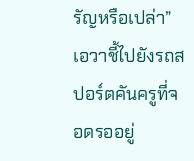รัญหรือเปล่า” เอวาชี้ไปยังรถสปอร์ตคันครูที่จอดรออยู่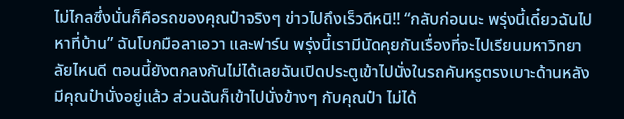ไม่ไกลซึ่งนั่นก็คือรถของคุณป๋าจริงๆ ข่าวไปถึงเร็วดีหนิ!! “กลับก่อนนะ พรุ่งนี้เดี๋ยวฉันไปหาที่บ้าน” ฉันโบกมือลาเอวา และฟาร์น พรุ่งนี้เรามีนัดคุยกันเรื่องที่จะไปเรียนมหาวิทยาลัยไหนดี ตอนนี้ยังตกลงกันไม่ได้เลยฉันเปิดประตูเข้าไปนั่งในรถคันหรูตรงเบาะด้านหลังมีคุณป๋านั่งอยู่แล้ว ส่วนฉันก็เข้าไปนั่งข้างๆ กับคุณป๋า ไม่ได้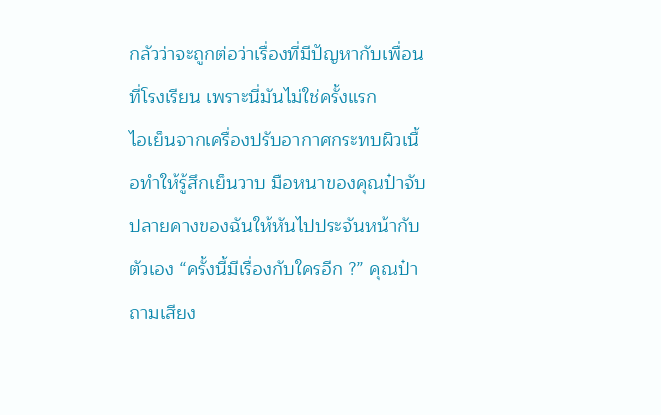กลัวว่าจะถูกต่อว่าเรื่องที่มีปัญหากับเพื่อนที่โรงเรียน เพราะนี่มันไม่ใช่ครั้งแรก
ไอเย็นจากเครื่องปรับอากาศกระทบผิวเนื้อทำให้รู้สึกเย็นวาบ มือหนาของคุณป๋าจับปลายคางของฉันให้หันไปประจันหน้ากับตัวเอง “ครั้งนี้มีเรื่องกับใครอีก ?” คุณป๋าถามเสียง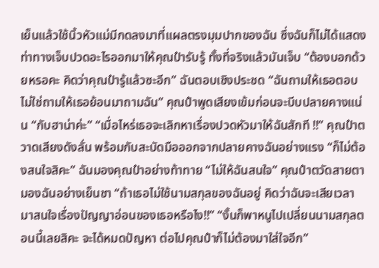เย็นแล้วใช้นิ้วหัวแม่มีกดลงมาที่แผลตรงมุมปากของฉัน ซึ่งฉันก็ไม่ได้แสดงท่าทางเจ็บปวดอะไรออกมาให้คุณป๋ารับรู้ ทั้งที่จริงแล้วมันเจ็บ “ต้องบอกด้วยหรอคะ คิดว่าคุณป๋ารู้แล้วซะอีก” ฉันตอบเชิงประชด “ฉันถามให้เธอตอบ ไม่ใช่ถามให้เธอย้อนมาถามฉัน” คุณป๋าพูดเสียงเข้มก่อนจะบีบปลายคางแน่น “กับฮาน่าค่ะ” “เมื่อไหร่เธอจะเลิกหาเรื่องปวดหัวมาให้ฉันสักที !!” คุณป๋าตวาดเสียงดังลั่น พร้อมกับสะบัดมือออกจากปลายคางฉันอย่างแรง “ก็ไม่ต้องสนใจสิคะ” ฉันมองคุณป๋าอย่างท้าทาย “ไม่ให้ฉันสนใจ” คุณป๋าตวัดสายตามองฉันอย่างเย็นชา “ถ้าเธอไม่ใช้นามสกุลของฉันอยู่ คิดว่าฉันจะเสียเวลามาสนใจเรื่องปัญญาอ่อนของเธอหรือไง!!” “งั้นก็พาหนูไปเปลี่ยนนามสกุลตอนนี้เลยสิคะ จะได้หมดปัญหา ต่อไปคุณป๋าก็ไม่ต้องมาใส่ใจอีก”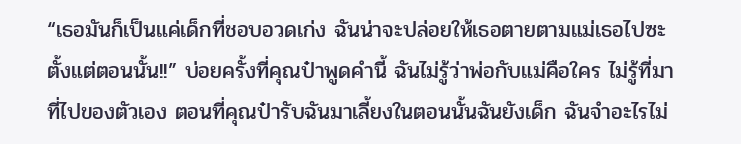“เธอมันก็เป็นแค่เด็กที่ชอบอวดเก่ง ฉันน่าจะปล่อยให้เธอตายตามแม่เธอไปซะตั้งแต่ตอนนั้น!!” บ่อยครั้งที่คุณป๋าพูดคำนี้ ฉันไม่รู้ว่าพ่อกับแม่คือใคร ไม่รู้ที่มาที่ไปของตัวเอง ตอนที่คุณป๋ารับฉันมาเลี้ยงในตอนนั้นฉันยังเด็ก ฉันจำอะไรไม่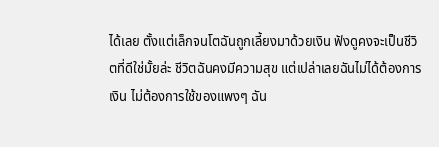ได้เลย ตั้งแต่เล็กจนโตฉันถูกเลี้ยงมาด้วยเงิน ฟังดูคงจะเป็นชีวิตที่ดีใช่มั้ยล่ะ ชีวิตฉันคงมีความสุข แต่เปล่าเลยฉันไม่ได้ต้องการเงิน ไม่ต้องการใช้ของแพงๆ ฉัน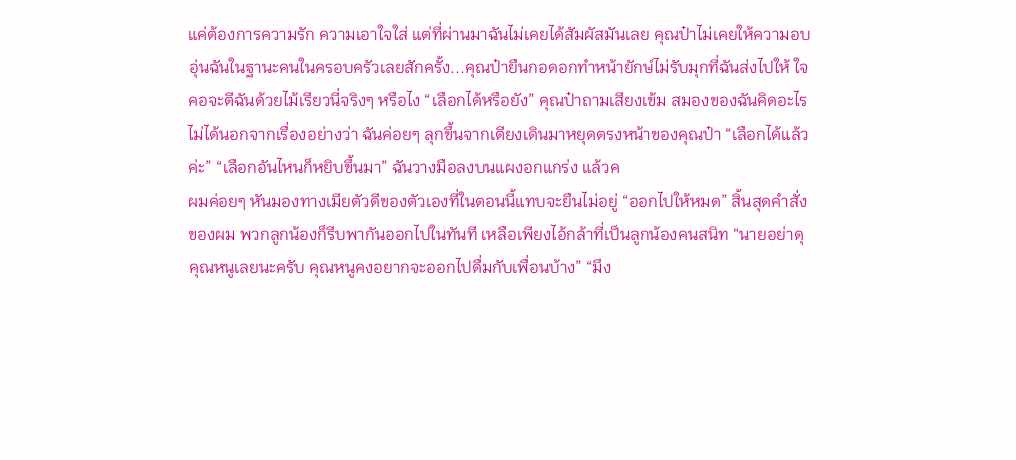แค่ต้องการความรัก ความเอาใจใส่ แต่ที่ผ่านมาฉันไม่เคยได้สัมผัสมันเลย คุณป๋าไม่เคยให้ความอบอุ่นฉันในฐานะคนในครอบครัวเลยสักครั้ง...คุณป๋ายืนกอดอกทำหน้ายักษ์ไม่รับมุกที่ฉันส่งไปให้ ใจคอจะตีฉันด้วยไม้เรียวนี่จริงๆ หรือไง “เลือกได้หรือยัง” คุณป๋าถามเสียงเข้ม สมองของฉันคิดอะไรไม่ได้นอกจากเรื่องอย่างว่า ฉันค่อยๆ ลุกขึ้นจากเตียงเดินมาหยุดตรงหน้าของคุณป๋า “เลือกได้แล้วค่ะ” “เลือกอันไหนก็หยิบขึ้นมา” ฉันวางมือลงบนแผงอกแกร่ง แล้วค
ผมค่อยๆ หันมองทางเมียตัวดีของตัวเองที่ในตอนนี้แทบจะยืนไม่อยู่ “ออกไปให้หมด” สิ้นสุดคำสั่งของผม พวกลูกน้องก็รีบพากันออกไปในทันที เหลือเพียงไอ้กล้าที่เป็นลูกน้องคนสนิท “นายอย่าดุคุณหนูเลยนะครับ คุณหนูคงอยากจะออกไปดื่มกับเพื่อนบ้าง” “มึง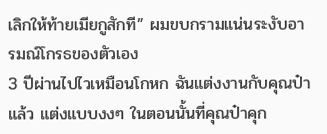เลิกให้ท้ายเมียกูสักที” ผมขบกรามแน่นระงับอารมณ์โกรธของตัวเอง
3 ปีผ่านไปไวเหมือนโกหก ฉันแต่งงานกับคุณป๋าแล้ว แต่งแบบงงๆ ในตอนนั้นที่คุณป๋าคุก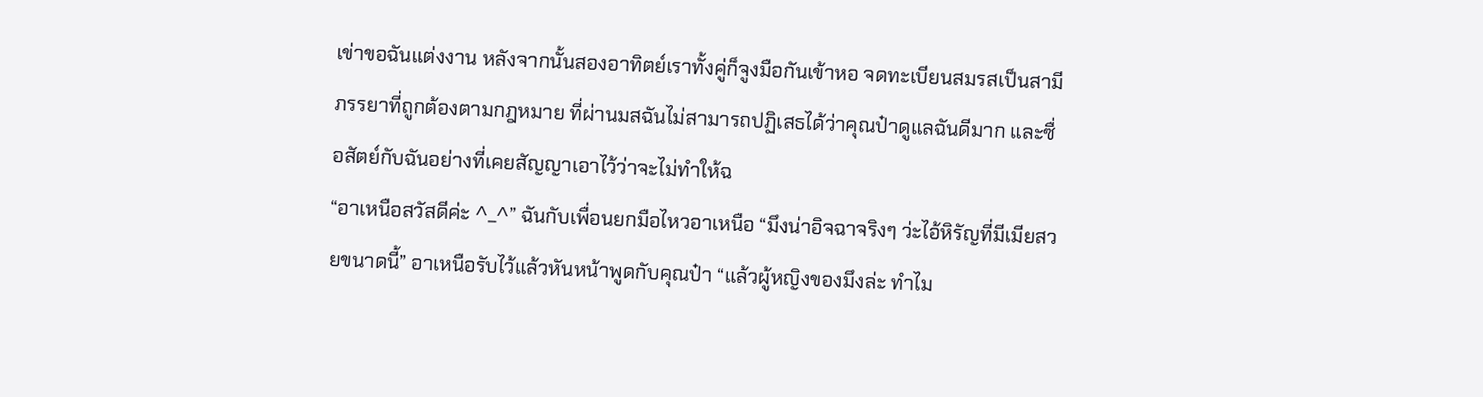เข่าขอฉันแต่งงาน หลังจากนั้นสองอาทิตย์เราทั้งคู่ก็จูงมือกันเข้าหอ จดทะเบียนสมรสเป็นสามีภรรยาที่ถูกต้องตามกฎหมาย ที่ผ่านมสฉันไม่สามารถปฏิเสธได้ว่าคุณป๋าดูแลฉันดีมาก และซื่อสัตย์กับฉันอย่างที่เคยสัญญาเอาไว้ว่าจะไม่ทำให้ฉ
“อาเหนือสวัสดีค่ะ ^_^” ฉันกับเพื่อนยกมือไหวอาเหนือ “มึงน่าอิจฉาจริงๆ ว่ะไอ้หิรัญที่มีเมียสวยขนาดนี้” อาเหนือรับไว้แล้วหันหน้าพูดกับคุณป๋า “แล้วผู้หญิงของมึงล่ะ ทำไม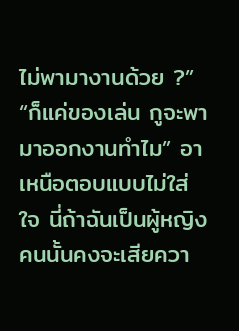ไม่พามางานด้วย ?” “ก็แค่ของเล่น กูจะพามาออกงานทำไม” อาเหนือตอบแบบไม่ใส่ใจ นี่ถ้าฉันเป็นผู้หญิงคนนั้นคงจะเสียควา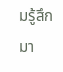มรู้สึกมา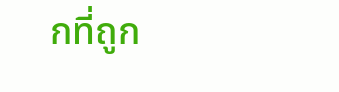กที่ถูก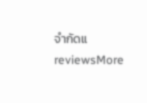จำกัดแ
reviewsMore